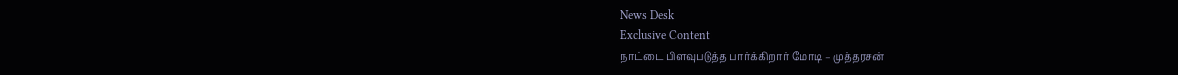News Desk
Exclusive Content
நாட்டை பிளவுபடுத்த பார்க்கிறார் மோடி – முத்தரசன்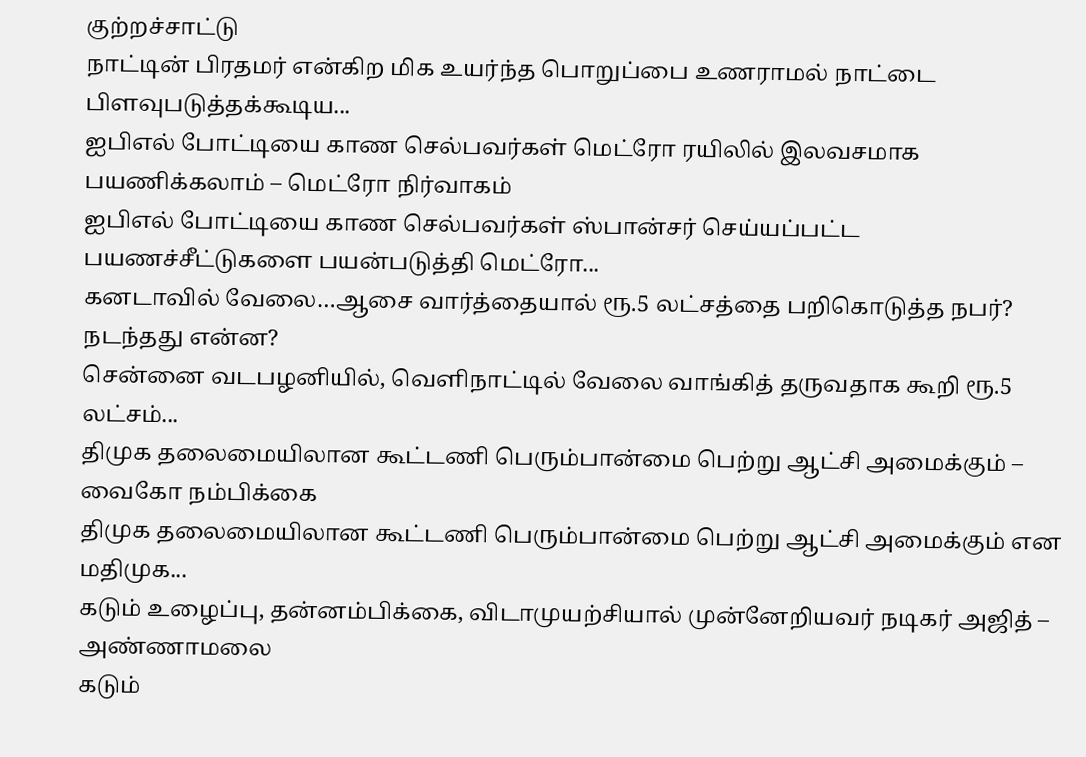குற்றச்சாட்டு
நாட்டின் பிரதமர் என்கிற மிக உயர்ந்த பொறுப்பை உணராமல் நாட்டை பிளவுபடுத்தக்கூடிய...
ஐபிஎல் போட்டியை காண செல்பவர்கள் மெட்ரோ ரயிலில் இலவசமாக பயணிக்கலாம் – மெட்ரோ நிர்வாகம்
ஐபிஎல் போட்டியை காண செல்பவர்கள் ஸ்பான்சர் செய்யப்பட்ட பயணச்சீட்டுகளை பயன்படுத்தி மெட்ரோ...
கனடாவில் வேலை…ஆசை வார்த்தையால் ரூ.5 லட்சத்தை பறிகொடுத்த நபர்? நடந்தது என்ன?
சென்னை வடபழனியில், வெளிநாட்டில் வேலை வாங்கித் தருவதாக கூறி ரூ.5 லட்சம்...
திமுக தலைமையிலான கூட்டணி பெரும்பான்மை பெற்று ஆட்சி அமைக்கும் – வைகோ நம்பிக்கை
திமுக தலைமையிலான கூட்டணி பெரும்பான்மை பெற்று ஆட்சி அமைக்கும் என மதிமுக...
கடும் உழைப்பு, தன்னம்பிக்கை, விடாமுயற்சியால் முன்னேறியவர் நடிகர் அஜித் – அண்ணாமலை
கடும்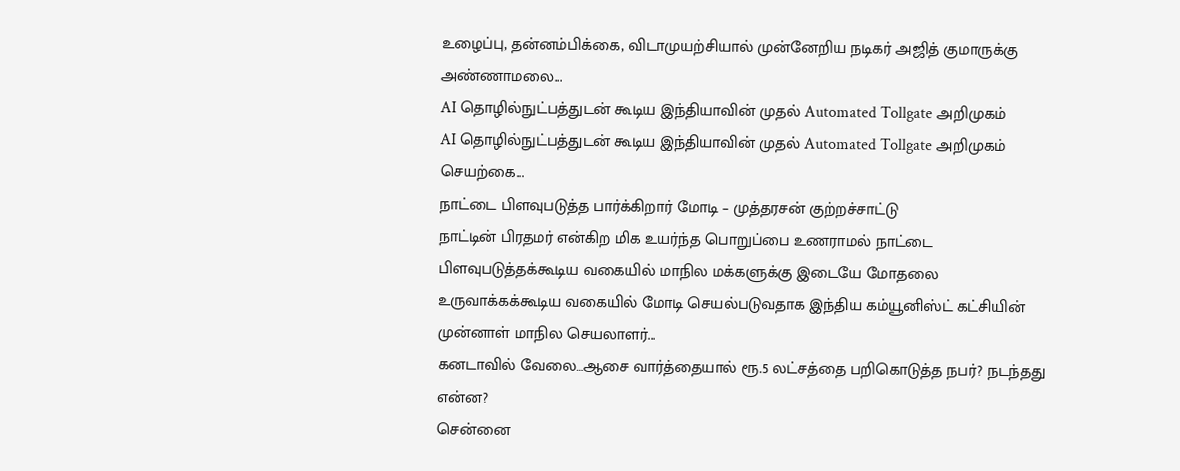உழைப்பு, தன்னம்பிக்கை, விடாமுயற்சியால் முன்னேறிய நடிகர் அஜித் குமாருக்கு அண்ணாமலை...
AI தொழில்நுட்பத்துடன் கூடிய இந்தியாவின் முதல் Automated Tollgate அறிமுகம்
AI தொழில்நுட்பத்துடன் கூடிய இந்தியாவின் முதல் Automated Tollgate அறிமுகம் செயற்கை...
நாட்டை பிளவுபடுத்த பார்க்கிறார் மோடி – முத்தரசன் குற்றச்சாட்டு
நாட்டின் பிரதமர் என்கிற மிக உயர்ந்த பொறுப்பை உணராமல் நாட்டை பிளவுபடுத்தக்கூடிய வகையில் மாநில மக்களுக்கு இடையே மோதலை உருவாக்கக்கூடிய வகையில் மோடி செயல்படுவதாக இந்திய கம்யூனிஸ்ட் கட்சியின் முன்னாள் மாநில செயலாளர்...
கனடாவில் வேலை…ஆசை வார்த்தையால் ரூ.5 லட்சத்தை பறிகொடுத்த நபர்? நடந்தது என்ன?
சென்னை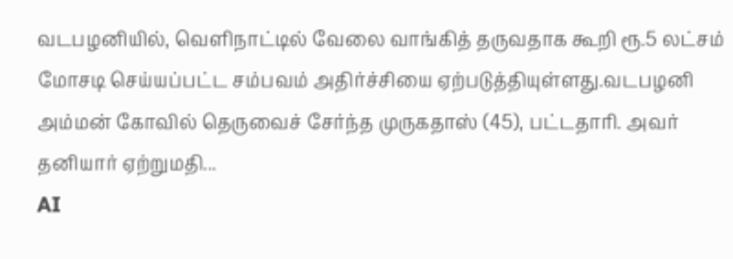வடபழனியில், வெளிநாட்டில் வேலை வாங்கித் தருவதாக கூறி ரூ.5 லட்சம் மோசடி செய்யப்பட்ட சம்பவம் அதிர்ச்சியை ஏற்படுத்தியுள்ளது.வடபழனி அம்மன் கோவில் தெருவைச் சேர்ந்த முருகதாஸ் (45), பட்டதாரி. அவர் தனியார் ஏற்றுமதி...
AI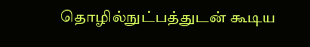தொழில்நுட்பத்துடன் கூடிய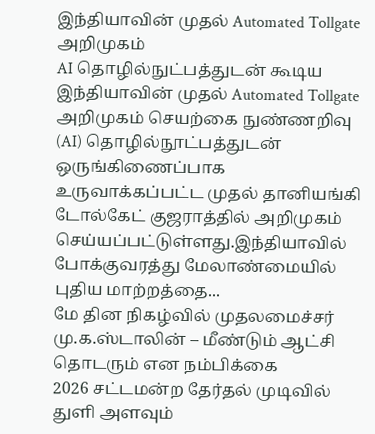இந்தியாவின் முதல் Automated Tollgate அறிமுகம்
AI தொழில்நுட்பத்துடன் கூடிய இந்தியாவின் முதல் Automated Tollgate அறிமுகம் செயற்கை நுண்ணறிவு (AI) தொழில்நூட்பத்துடன் ஒருங்கிணைப்பாக உருவாக்கப்பட்ட முதல் தானியங்கி டோல்கேட் குஜராத்தில் அறிமுகம் செய்யப்பட்டுள்ளது.இந்தியாவில் போக்குவரத்து மேலாண்மையில் புதிய மாற்றத்தை...
மே தின நிகழ்வில் முதலமைச்சர் மு.க.ஸ்டாலின் – மீண்டும் ஆட்சி தொடரும் என நம்பிக்கை
2026 சட்டமன்ற தேர்தல் முடிவில் துளி அளவும்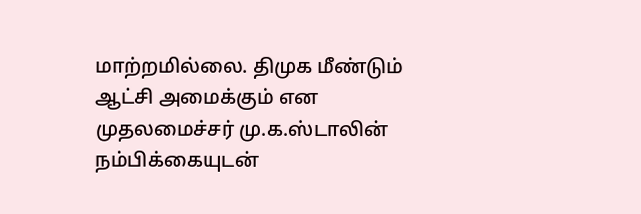மாற்றமில்லை. திமுக மீண்டும் ஆட்சி அமைக்கும் என முதலமைச்சர் மு.க.ஸ்டாலின் நம்பிக்கையுடன்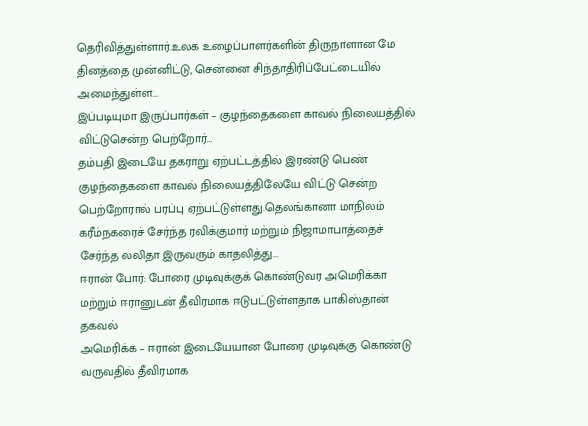தெரிவித்துள்ளார்.உலக உழைப்பாளர்களின் திருநாளான மே தினத்தை முன்னிட்டு, சென்னை சிந்தாதிரிப்பேட்டையில் அமைந்துள்ள...
இப்படியுமா இருப்பார்கள் – குழந்தைகளை காவல் நிலையத்தில் விட்டுசென்ற பெற்றோர்…
தம்பதி இடையே தகராறு ஏற்பட்டத்தில் இரண்டு பெண் குழந்தைகளை காவல் நிலையத்திலேயே விட்டு சென்ற பெற்றோரால் பரப்பு ஏற்பட்டுள்ளது.தெலங்கானா மாநிலம் கரீம்நகரைச் சேர்ந்த ரவிக்குமார் மற்றும் நிஜாமாபாத்தைச் சேர்ந்த லலிதா இருவரும் காதலித்து...
ஈரான் போர்: போரை முடிவுக்குக் கொண்டுவர அமெரிக்கா மற்றும் ஈரானுடன் தீவிரமாக ஈடுபட்டுள்ளதாக பாகிஸ்தான் தகவல்
அமெரிக்க – ஈரான் இடையேயான போரை முடிவுக்கு கொண்டு வருவதில் தீவிரமாக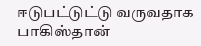ஈடுபட்டுட்டு வருவதாக பாகிஸ்தான்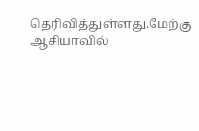தெரிவித்துள்ளது.மேற்கு ஆசியாவில்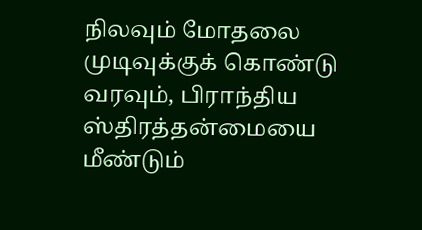நிலவும் மோதலை முடிவுக்குக் கொண்டு வரவும், பிராந்திய ஸ்திரத்தன்மையை மீண்டும்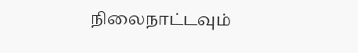நிலைநாட்டவும்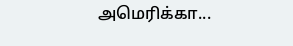அமெரிக்கா...